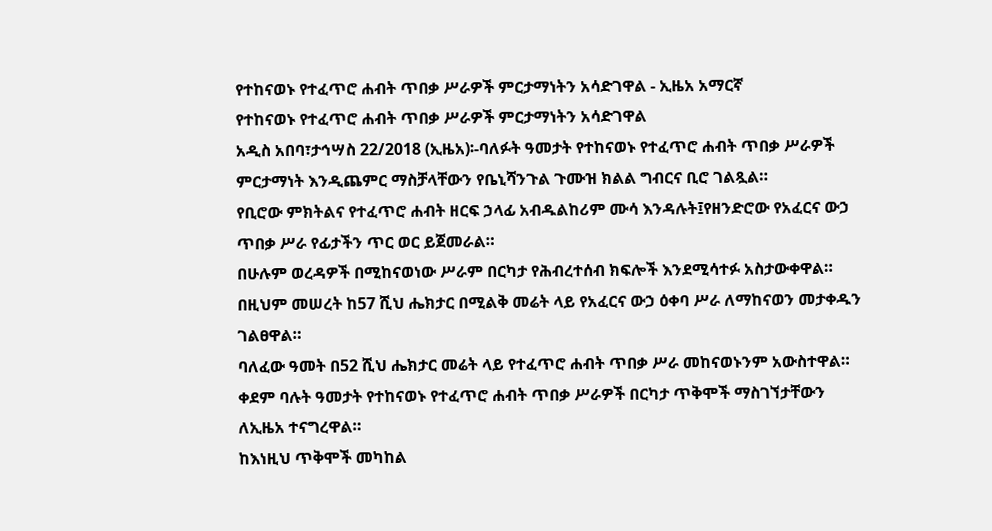የተከናወኑ የተፈጥሮ ሐብት ጥበቃ ሥራዎች ምርታማነትን አሳድገዋል - ኢዜአ አማርኛ
የተከናወኑ የተፈጥሮ ሐብት ጥበቃ ሥራዎች ምርታማነትን አሳድገዋል
አዲስ አበባ፣ታኅሣስ 22/2018 (ኢዜአ)፡-ባለፉት ዓመታት የተከናወኑ የተፈጥሮ ሐብት ጥበቃ ሥራዎች ምርታማነት እንዲጨምር ማስቻላቸውን የቤኒሻንጉል ጉሙዝ ክልል ግብርና ቢሮ ገልጿል።
የቢሮው ምክትልና የተፈጥሮ ሐብት ዘርፍ ኃላፊ አብዱልከሪም ሙሳ እንዳሉት፤የዘንድሮው የአፈርና ውኃ ጥበቃ ሥራ የፊታችን ጥር ወር ይጀመራል።
በሁሉም ወረዳዎች በሚከናወነው ሥራም በርካታ የሕብረተሰብ ክፍሎች እንደሚሳተፉ አስታውቀዋል።
በዚህም መሠረት ከ57 ሺህ ሔክታር በሚልቅ መሬት ላይ የአፈርና ውኃ ዕቀባ ሥራ ለማከናወን መታቀዱን ገልፀዋል።
ባለፈው ዓመት በ52 ሺህ ሔክታር መሬት ላይ የተፈጥሮ ሐብት ጥበቃ ሥራ መከናወኑንም አውስተዋል።
ቀደም ባሉት ዓመታት የተከናወኑ የተፈጥሮ ሐብት ጥበቃ ሥራዎች በርካታ ጥቅሞች ማስገኘታቸውን ለኢዜአ ተናግረዋል።
ከእነዚህ ጥቅሞች መካከል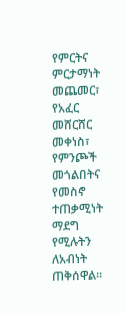የምርትና ምርታማነት መጨመር፣ የአፈር መሸርሸር መቀነስ፣ የምንጮች መጎልበትና የመስኖ ተጠቃሚነት ማደግ የሚሉትን ለአብነት ጠቅሰዋል።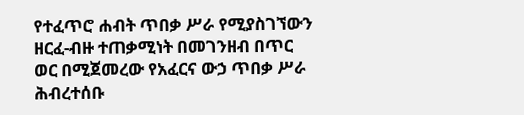የተፈጥሮ ሐብት ጥበቃ ሥራ የሚያስገኘውን ዘርፈ-ብዙ ተጠቃሚነት በመገንዘብ በጥር ወር በሚጀመረው የአፈርና ውኃ ጥበቃ ሥራ ሕብረተሰቡ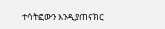ተሳትፎውን እንዲያጠናክር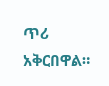ጥሪ አቅርበዋል።